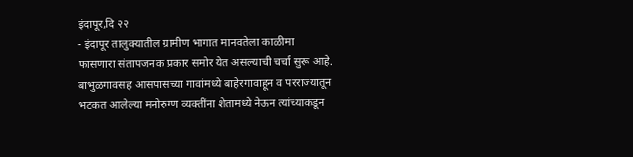इंदापूर,दि २२
- इंदापूर तालुक्यातील ग्रामीण भागात मानवतेला काळीमा फासणारा संतापजनक प्रकार समोर येत असल्याची चर्चा सुरू आहे. बाभुळगावसह आसपासच्या गावांमध्ये बाहेरगावाहून व परराज्यातून भटकत आलेल्या मनोरुग्ण व्यक्तींना शेतामध्ये नेऊन त्यांच्याकडून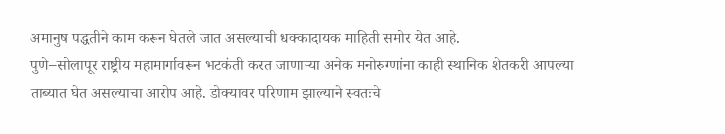अमानुष पद्धतीने काम करून घेतले जात असल्याची धक्कादायक माहिती समोर येत आहे.
पुणे–सोलापूर राष्ट्रीय महामार्गावरून भटकंती करत जाणाऱ्या अनेक मनोरुग्णांना काही स्थानिक शेतकरी आपल्या ताब्यात घेत असल्याचा आरोप आहे. डोक्यावर परिणाम झाल्याने स्वतःचे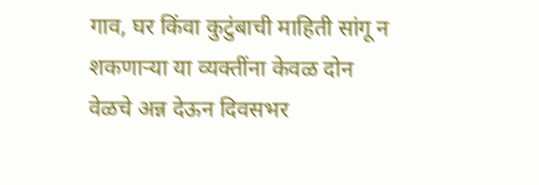गाव, घर किंवा कुटुंबाची माहिती सांगू न शकणाऱ्या या व्यक्तींना केवळ दोन वेळचे अन्न देऊन दिवसभर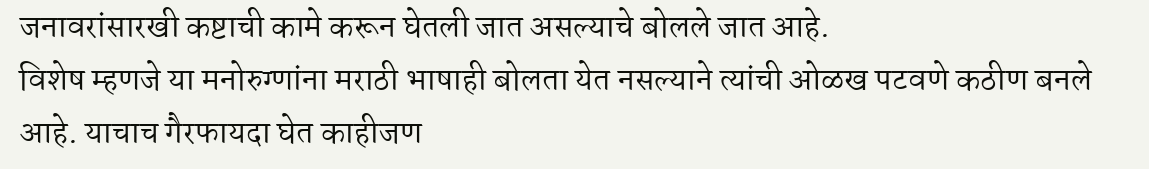जनावरांसारखी कष्टाची कामे करून घेतली जात असल्याचे बोलले जात आहे.
विशेष म्हणजे या मनोरुग्णांना मराठी भाषाही बोलता येत नसल्याने त्यांची ओळख पटवणे कठीण बनले आहे. याचाच गैरफायदा घेत काहीजण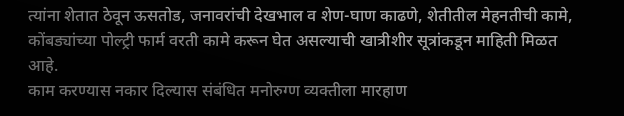त्यांना शेतात ठेवून ऊसतोड, जनावरांची देखभाल व शेण-घाण काढणे, शेतीतील मेहनतीची कामे, कोंबड्यांच्या पोल्ट्री फार्म वरती कामे करून घेत असल्याची खात्रीशीर सूत्रांकडून माहिती मिळत आहे.
काम करण्यास नकार दिल्यास संबंधित मनोरुग्ण व्यक्तीला मारहाण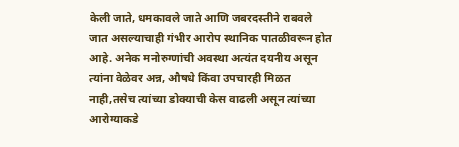केली जाते, धमकावले जाते आणि जबरदस्तीने राबवले जात असल्याचाही गंभीर आरोप स्थानिक पातळीवरून होत आहे. अनेक मनोरुग्णांची अवस्था अत्यंत दयनीय असून त्यांना वेळेवर अन्न, औषधे किंवा उपचारही मिळत नाही,तसेच त्यांच्या डोक्याची केस वाढली असून त्यांच्या आरोग्याकडे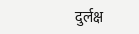दुर्लक्ष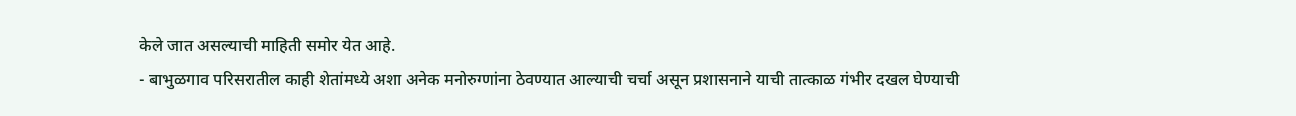केले जात असल्याची माहिती समोर येत आहे.
- बाभुळगाव परिसरातील काही शेतांमध्ये अशा अनेक मनोरुग्णांना ठेवण्यात आल्याची चर्चा असून प्रशासनाने याची तात्काळ गंभीर दखल घेण्याची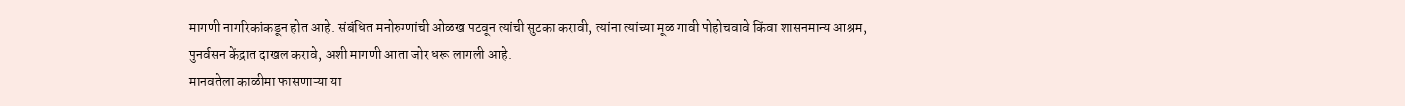मागणी नागरिकांकडून होत आहे. संबंधित मनोरुग्णांची ओळख पटवून त्यांची सुटका करावी, त्यांना त्यांच्या मूळ गावी पोहोचवावे किंवा शासनमान्य आश्रम, पुनर्वसन केंद्रात दाखल करावे, अशी मागणी आता जोर धरू लागली आहे.
मानवतेला काळीमा फासणाऱ्या या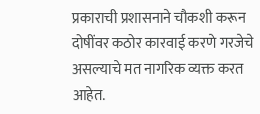प्रकाराची प्रशासनाने चौकशी करून दोषींवर कठोर कारवाई करणे गरजेचे असल्याचे मत नागरिक व्यक्त करत आहेत.